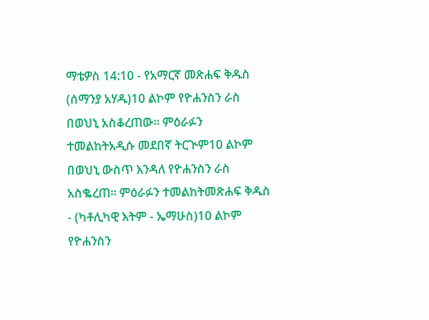ማቴዎስ 14:10 - የአማርኛ መጽሐፍ ቅዱስ (ሰማንያ አሃዱ)10 ልኮም የዮሐንስን ራስ በወህኒ አስቆረጠው። ምዕራፉን ተመልከትአዲሱ መደበኛ ትርጒም10 ልኮም በወህኒ ውስጥ እንዳለ የዮሐንስን ራስ አስቈረጠ። ምዕራፉን ተመልከትመጽሐፍ ቅዱስ - (ካቶሊካዊ እትም - ኤማሁስ)10 ልኮም የዮሐንስን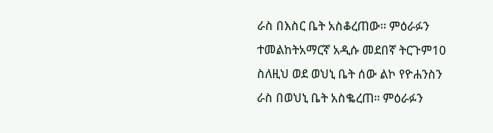ራስ በእስር ቤት አስቆረጠው። ምዕራፉን ተመልከትአማርኛ አዲሱ መደበኛ ትርጉም10 ስለዚህ ወደ ወህኒ ቤት ሰው ልኮ የዮሐንስን ራስ በወህኒ ቤት አስቈረጠ። ምዕራፉን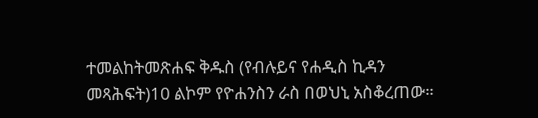ተመልከትመጽሐፍ ቅዱስ (የብሉይና የሐዲስ ኪዳን መጻሕፍት)10 ልኮም የዮሐንስን ራስ በወህኒ አስቆረጠው።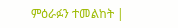ምዕራፉን ተመልከት |